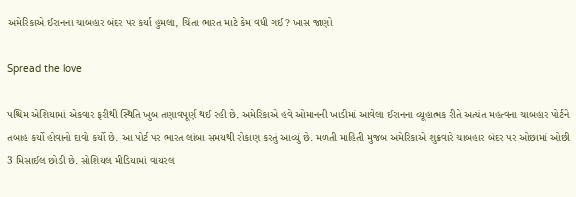અમેરિકાએ ઈરાનના ચાબહાર બંદર પર કર્યા હુમલા, ચિંતા ભારત માટે કેમ વધી ગઈ? ખાસ જાણો

Spread the love

પશ્ચિમ એશિયામાં એકવાર ફરીથી સ્થિતિ ખુબ તણાવપૂર્ણ થઈ રહી છે. અમેરિકાએ હવે ઓમાનની ખાડીમાં આવેલા ઈરાનના વ્યૂહાત્મક રીતે અત્યંત મહત્વના ચાબહાર પોર્ટને તબાહ કર્યો હોવાનો દાવો કર્યો છે. આ પોર્ટ પર ભારત લાંબા સમયથી રોકાણ કરતું આવ્યું છે. મળતી માહિતી મુજબ અમેરિકાએ શુક્રવારે ચાબહાર બંદર પર ઓછામાં ઓછી 3 મિસાઈલ છોડી છે. સોશિયલ મીડિયામાં વાયરલ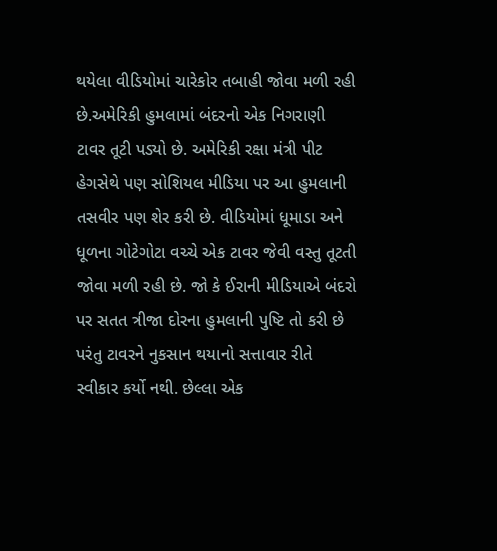થયેલા વીડિયોમાં ચારેકોર તબાહી જોવા મળી રહી છે.અમેરિકી હુમલામાં બંદરનો એક નિગરાણી ટાવર તૂટી પડ્યો છે. અમેરિકી રક્ષા મંત્રી પીટ હેગસેથે પણ સોશિયલ મીડિયા પર આ હુમલાની તસવીર પણ શેર કરી છે. વીડિયોમાં ધૂમાડા અને ધૂળના ગોટેગોટા વચ્ચે એક ટાવર જેવી વસ્તુ તૂટતી જોવા મળી રહી છે. જો કે ઈરાની મીડિયાએ બંદરો પર સતત ત્રીજા દોરના હુમલાની પુષ્ટિ તો કરી છે પરંતુ ટાવરને નુકસાન થયાનો સત્તાવાર રીતે સ્વીકાર કર્યો નથી. છેલ્લા એક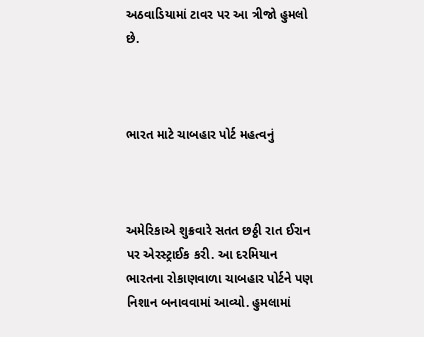અઠવાડિયામાં ટાવર પર આ ત્રીજો હુમલો છે.



ભારત માટે ચાબહાર પોર્ટ મહત્વનું



અમેરિકાએ શુક્રવારે સતત છઠ્ઠી રાત ઈરાન પર એરસ્ટ્રાઈક કરી. આ દરમિયાન ભારતના રોકાણવાળા ચાબહાર પોર્ટને પણ નિશાન બનાવવામાં આવ્યો. હુમલામાં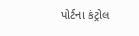પોર્ટના કંટ્રોલ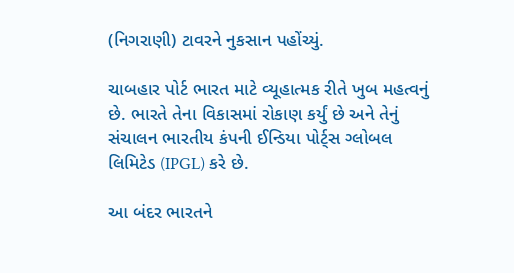(નિગરાણી) ટાવરને નુકસાન પહોંચ્યું.

ચાબહાર પોર્ટ ભારત માટે વ્યૂહાત્મક રીતે ખુબ મહત્વનું છે. ભારતે તેના વિકાસમાં રોકાણ કર્યું છે અને તેનું સંચાલન ભારતીય કંપની ઈન્ડિયા પોર્ટ્સ ગ્લોબલ લિમિટેડ (IPGL) કરે છે.

આ બંદર ભારતને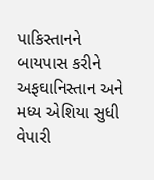પાકિસ્તાનને બાયપાસ કરીને અફઘાનિસ્તાન અને મધ્ય એશિયા સુધી વેપારી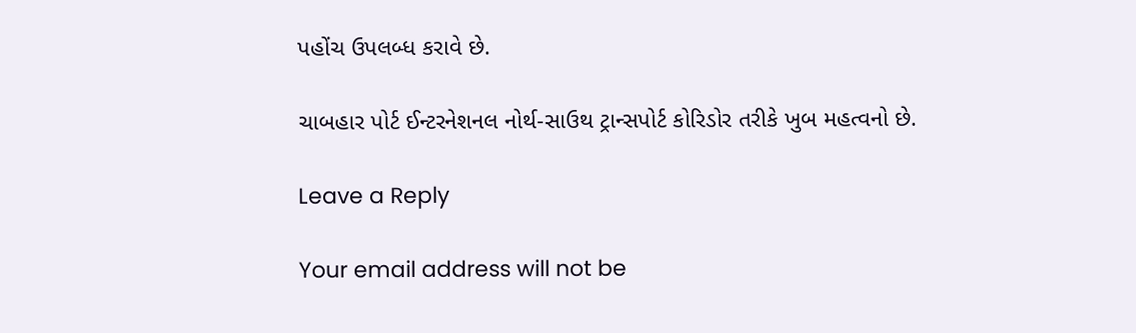પહોંચ ઉપલબ્ધ કરાવે છે.

ચાબહાર પોર્ટ ઈન્ટરનેશનલ નોર્થ-સાઉથ ટ્રાન્સપોર્ટ કોરિડોર તરીકે ખુબ મહત્વનો છે.

Leave a Reply

Your email address will not be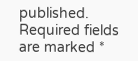published. Required fields are marked *